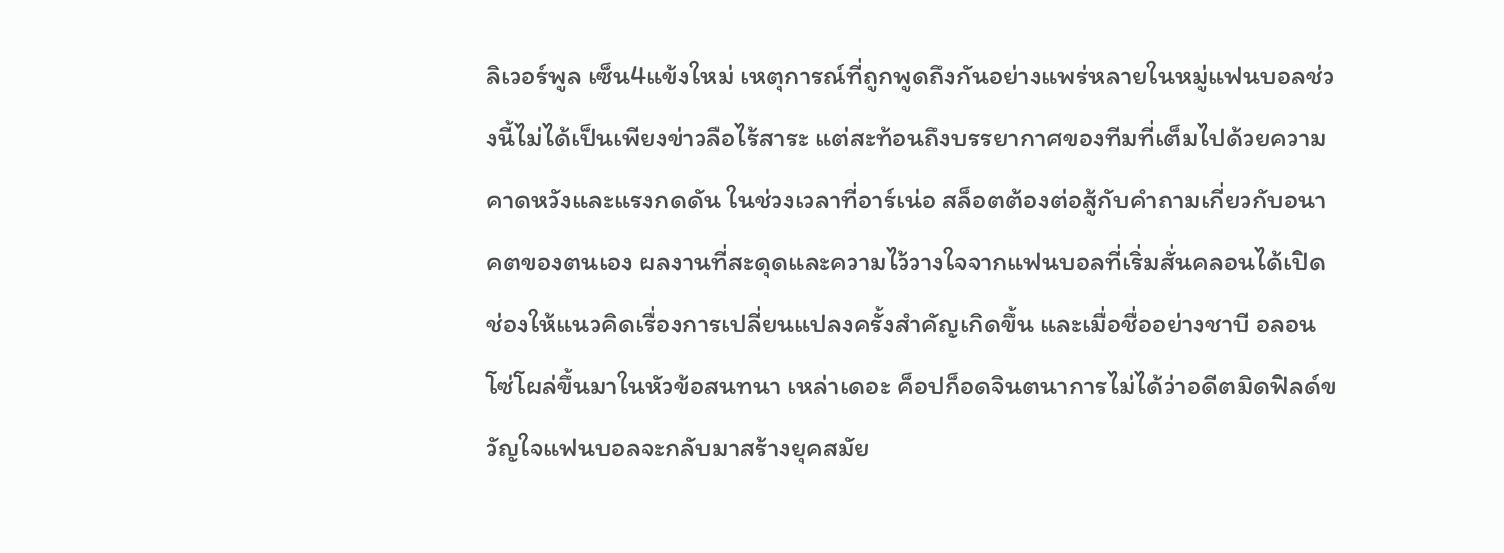ลิเวอร์พูล เซ็น4แข้งใหม่ เหตุการณ์ที่ถูกพูดถึงกันอย่างแพร่หลายในหมู่แฟนบอลช่วงนี้ไม่ได้เป็นเพียงข่าวลือไร้สาระ แต่สะท้อนถึงบรรยากาศของทีมที่เต็มไปด้วยความคาดหวังและแรงกดดัน ในช่วงเวลาที่อาร์เน่อ สล็อตต้องต่อสู้กับคำถามเกี่ยวกับอนาคตของตนเอง ผลงานที่สะดุดและความไว้วางใจจากแฟนบอลที่เริ่มสั่นคลอนได้เปิดช่องให้แนวคิดเรื่องการเปลี่ยนแปลงครั้งสำคัญเกิดขึ้น และเมื่อชื่ออย่างชาบี อลอนโซ่โผล่ขึ้นมาในหัวข้อสนทนา เหล่าเดอะ ค็อปก็อดจินตนาการไม่ได้ว่าอดีตมิดฟิลด์ขวัญใจแฟนบอลจะกลับมาสร้างยุคสมัย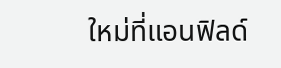ใหม่ที่แอนฟิลด์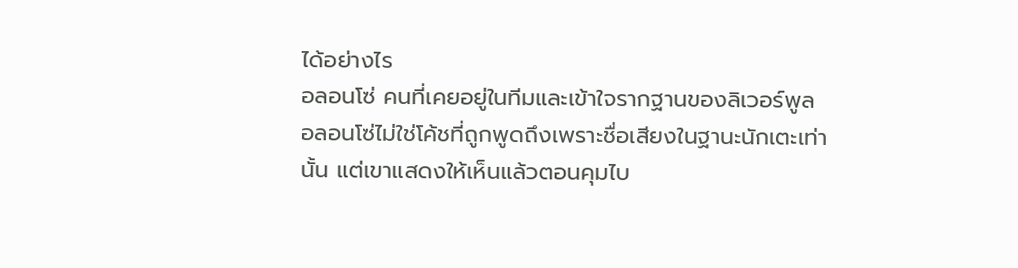ได้อย่างไร
อลอนโซ่ คนที่เคยอยู่ในทีมและเข้าใจรากฐานของลิเวอร์พูล
อลอนโซ่ไม่ใช่โค้ชที่ถูกพูดถึงเพราะชื่อเสียงในฐานะนักเตะเท่านั้น แต่เขาแสดงให้เห็นแล้วตอนคุมไบ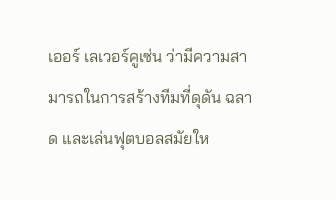เออร์ เลเวอร์คูเซ่น ว่ามีความสามารถในการสร้างทีมที่ดุดัน ฉลาด และเล่นฟุตบอลสมัยให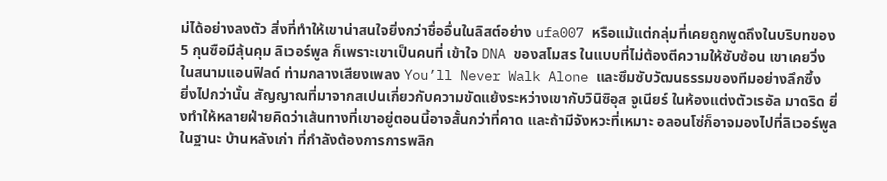ม่ได้อย่างลงตัว สิ่งที่ทำให้เขาน่าสนใจยิ่งกว่าชื่ออื่นในลิสต์อย่าง ufa007 หรือแม้แต่กลุ่มที่เคยถูกพูดถึงในบริบทของ 5 กุนซือมีลุ้นคุม ลิเวอร์พูล ก็เพราะเขาเป็นคนที่ เข้าใจ DNA ของสโมสร ในแบบที่ไม่ต้องตีความให้ซับซ้อน เขาเคยวิ่งในสนามแอนฟิลด์ ท่ามกลางเสียงเพลง You’ll Never Walk Alone และซึมซับวัฒนธรรมของทีมอย่างลึกซึ้ง
ยิ่งไปกว่านั้น สัญญาณที่มาจากสเปนเกี่ยวกับความขัดแย้งระหว่างเขากับวินิซิอุส จูเนียร์ ในห้องแต่งตัวเรอัล มาดริด ยิ่งทำให้หลายฝ่ายคิดว่าเส้นทางที่เขาอยู่ตอนนี้อาจสั้นกว่าที่คาด และถ้ามีจังหวะที่เหมาะ อลอนโซ่ก็อาจมองไปที่ลิเวอร์พูลในฐานะ บ้านหลังเก่า ที่กำลังต้องการการพลิก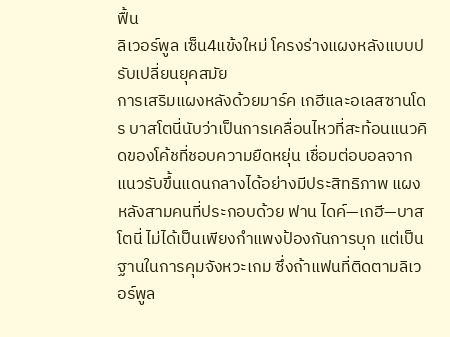ฟื้น
ลิเวอร์พูล เซ็น4แข้งใหม่ โครงร่างแผงหลังแบบปรับเปลี่ยนยุคสมัย
การเสริมแผงหลังด้วยมาร์ค เกฮีและอเลสซานโดร บาสโตนี่นับว่าเป็นการเคลื่อนไหวที่สะท้อนแนวคิดของโค้ชที่ชอบความยืดหยุ่น เชื่อมต่อบอลจากแนวรับขึ้นแดนกลางได้อย่างมีประสิทธิภาพ แผงหลังสามคนที่ประกอบด้วย ฟาน ไดค์—เกฮี—บาสโตนี่ ไม่ได้เป็นเพียงกำแพงป้องกันการบุก แต่เป็นฐานในการคุมจังหวะเกม ซึ่งถ้าแฟนที่ติดตามลิเวอร์พูล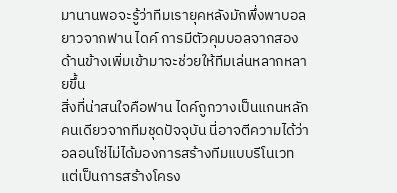มานานพอจะรู้ว่าทีมเรายุคหลังมักพึ่งพาบอลยาวจากฟาน ไดค์ การมีตัวคุมบอลจากสองด้านข้างเพิ่มเข้ามาจะช่วยให้ทีมเล่นหลากหลายขึ้น
สิ่งที่น่าสนใจคือฟาน ไดค์ถูกวางเป็นแกนหลักคนเดียวจากทีมชุดปัจจุบัน นี่อาจตีความได้ว่าอลอนโซ่ไม่ได้มองการสร้างทีมแบบรีโนเวท แต่เป็นการสร้างโครง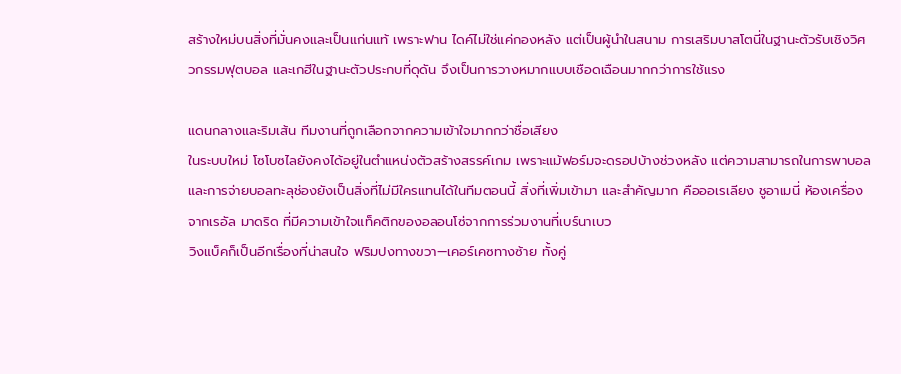สร้างใหม่บนสิ่งที่มั่นคงและเป็นแก่นแท้ เพราะฟาน ไดค์ไม่ใช่แค่กองหลัง แต่เป็นผู้นำในสนาม การเสริมบาสโตนี่ในฐานะตัวรับเชิงวิศวกรรมฟุตบอล และเกฮีในฐานะตัวประกบที่ดุดัน จึงเป็นการวางหมากแบบเชือดเฉือนมากกว่าการใช้แรง

แดนกลางและริมเส้น ทีมงานที่ถูกเลือกจากความเข้าใจมากกว่าชื่อเสียง
ในระบบใหม่ โซโบซไลยังคงได้อยู่ในตำแหน่งตัวสร้างสรรค์เกม เพราะแม้ฟอร์มจะดรอปบ้างช่วงหลัง แต่ความสามารถในการพาบอลและการจ่ายบอลทะลุช่องยังเป็นสิ่งที่ไม่มีใครแทนได้ในทีมตอนนี้ สิ่งที่เพิ่มเข้ามา และสำคัญมาก คือออเรเลียง ชูอาเมนี่ ห้องเครื่องจากเรอัล มาดริด ที่มีความเข้าใจแท็คติกของอลอนโซ่จากการร่วมงานที่เบร์นาเบว
วิงแบ็คก็เป็นอีกเรื่องที่น่าสนใจ ฟริมปงทางขวา—เคอร์เคซทางซ้าย ทั้งคู่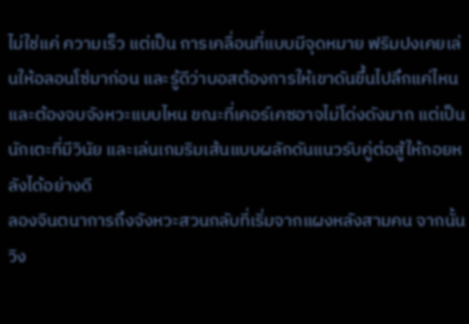ไม่ใช่แค่ ความเร็ว แต่เป็น การเคลื่อนที่แบบมีจุดหมาย ฟริมปงเคยเล่นให้อลอนโซ่มาก่อน และรู้ดีว่าบอสต้องการให้เขาดันขึ้นไปลึกแค่ไหน และต้องจบจังหวะแบบไหน ขณะที่เคอร์เคซอาจไม่โด่งดังมาก แต่เป็นนักเตะที่มีวินัย และเล่นเกมริมเส้นแบบผลักดันแนวรับคู่ต่อสู้ให้ถอยหลังได้อย่างดี
ลองจินตนาการถึงจังหวะสวนกลับที่เริ่มจากแผงหลังสามคน จากนั้นวิง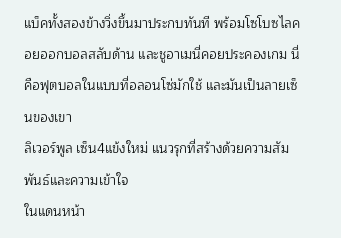แบ็คทั้งสองข้างวิ่งขึ้นมาประกบทันที พร้อมโซโบซไลคอยออกบอลสลับด้าน และชูอาเมนี่คอยประคองเกม นี่คือฟุตบอลในแบบที่อลอนโซ่มักใช้ และมันเป็นลายเซ็นของเขา
ลิเวอร์พูล เซ็น4แข้งใหม่ แนวรุกที่สร้างด้วยความสัมพันธ์และความเข้าใจ
ในแดนหน้า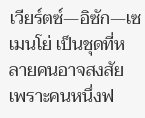เวียร์ตซ์—อิซัก—เซเมนโย่ เป็นชุดที่หลายคนอาจสงสัย เพราะคนหนึ่งฟ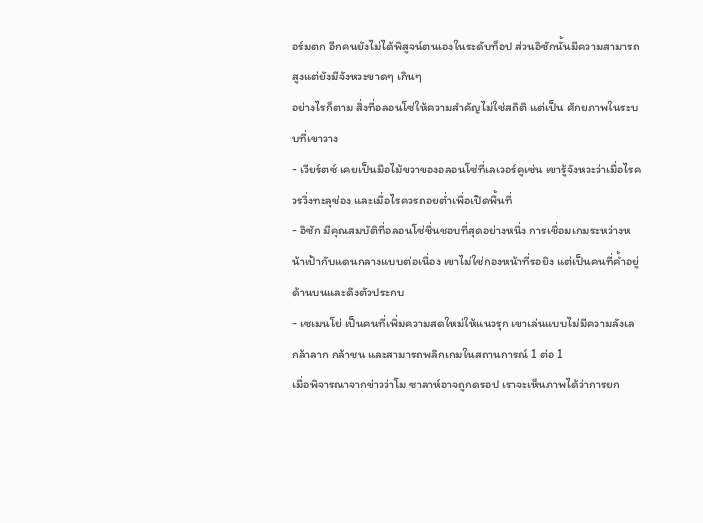อร์มตก อีกคนยังไม่ได้พิสูจน์ตนเองในระดับท็อป ส่วนอิซักนั้นมีความสามารถสูงแต่ยังมีจังหวะขาดๆ เกินๆ
อย่างไรก็ตาม สิ่งที่อลอนโซ่ให้ความสำคัญไม่ใช่สถิติ แต่เป็น ศักยภาพในระบบที่เขาวาง
- เวียร์ตซ์ เคยเป็นมือไม้ขวาของอลอนโซ่ที่เลเวอร์คูเซ่น เขารู้จังหวะว่าเมื่อไรควรวิ่งทะลุช่อง และเมื่อไรควรถอยต่ำเพื่อเปิดพื้นที่
- อิซัก มีคุณสมบัติที่อลอนโซ่ชื่นชอบที่สุดอย่างหนึ่ง การเชื่อมเกมระหว่างหน้าเป้ากับแดนกลางแบบต่อเนื่อง เขาไม่ใช่กองหน้าที่รอยิง แต่เป็นคนที่ค้ำอยู่ด้านบนและดึงตัวประกบ
- เซเมนโย่ เป็นคนที่เพิ่มความสดใหม่ให้แนวรุก เขาเล่นแบบไม่มีความลังเล กล้าลาก กล้าชน และสามารถพลิกเกมในสถานการณ์ 1 ต่อ 1
เมื่อพิจารณาจากข่าวว่าโม ซาลาห์อาจถูกดรอป เราจะเห็นภาพได้ว่าการยก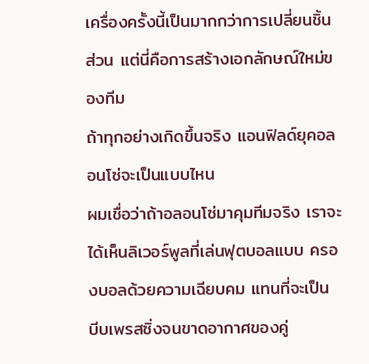เครื่องครั้งนี้เป็นมากกว่าการเปลี่ยนชิ้นส่วน แต่นี่คือการสร้างเอกลักษณ์ใหม่ของทีม
ถ้าทุกอย่างเกิดขึ้นจริง แอนฟิลด์ยุคอลอนโซ่จะเป็นแบบไหน
ผมเชื่อว่าถ้าอลอนโซ่มาคุมทีมจริง เราจะได้เห็นลิเวอร์พูลที่เล่นฟุตบอลแบบ ครองบอลด้วยความเฉียบคม แทนที่จะเป็น บีบเพรสซิ่งจนขาดอากาศของคู่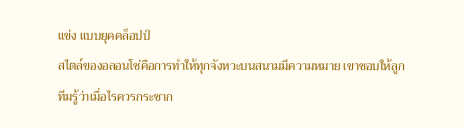แข่ง แบบยุคคล็อปป์
สไตล์ของอลอนโซ่คือการทำให้ทุกจังหวะบนสนามมีความหมาย เขาชอบให้ลูกทีมรู้ว่าเมื่อไรควรกระชาก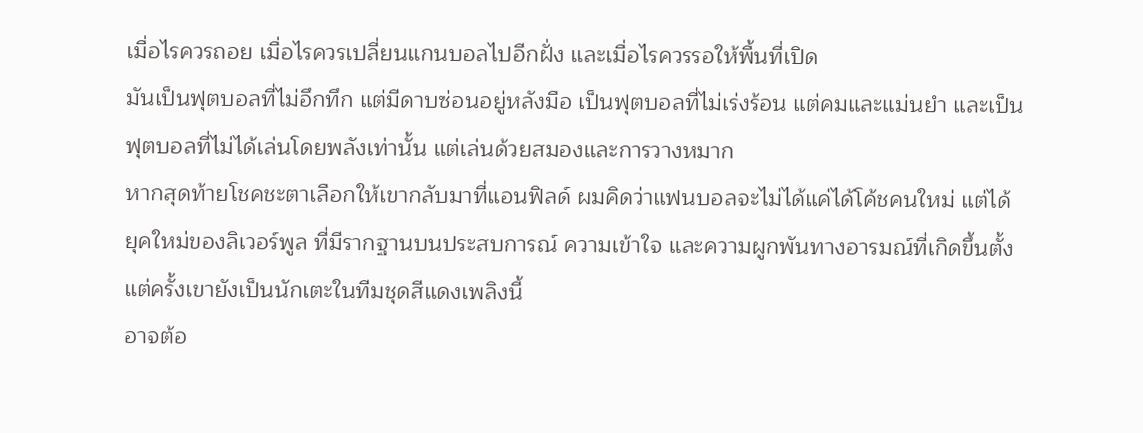เมื่อไรควรถอย เมื่อไรควรเปลี่ยนแกนบอลไปอีกฝั่ง และเมื่อไรควรรอให้พื้นที่เปิด
มันเป็นฟุตบอลที่ไม่อึกทึก แต่มีดาบซ่อนอยู่หลังมือ เป็นฟุตบอลที่ไม่เร่งร้อน แต่คมและแม่นยำ และเป็นฟุตบอลที่ไม่ได้เล่นโดยพลังเท่านั้น แต่เล่นด้วยสมองและการวางหมาก
หากสุดท้ายโชคชะตาเลือกให้เขากลับมาที่แอนฟิลด์ ผมคิดว่าแฟนบอลจะไม่ได้แค่ได้โค้ชคนใหม่ แต่ได้ยุคใหม่ของลิเวอร์พูล ที่มีรากฐานบนประสบการณ์ ความเข้าใจ และความผูกพันทางอารมณ์ที่เกิดขึ้นตั้งแต่ครั้งเขายังเป็นนักเตะในทีมชุดสีแดงเพลิงนี้
อาจต้อ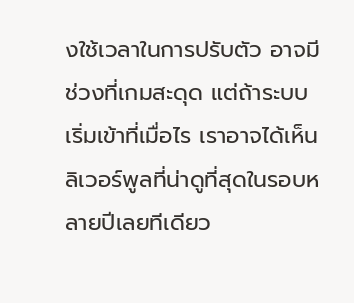งใช้เวลาในการปรับตัว อาจมีช่วงที่เกมสะดุด แต่ถ้าระบบเริ่มเข้าที่เมื่อไร เราอาจได้เห็นลิเวอร์พูลที่น่าดูที่สุดในรอบหลายปีเลยทีเดียว